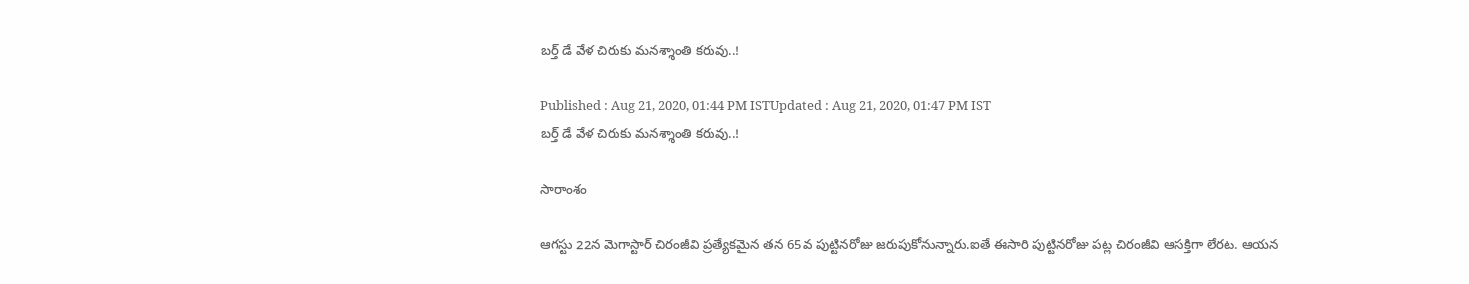బర్త్ డే వేళ చిరుకు మనశ్శాంతి కరువు..!

Published : Aug 21, 2020, 01:44 PM ISTUpdated : Aug 21, 2020, 01:47 PM IST
బర్త్ డే వేళ చిరుకు మనశ్శాంతి కరువు..!

సారాంశం

ఆగస్టు 22న మెగాస్టార్ చిరంజీవి ప్రత్యేకమైన తన 65వ పుట్టినరోజు జరుపుకోనున్నారు.ఐతే ఈసారి పుట్టినరోజు పట్ల చిరంజీవి ఆసక్తిగా లేరట. ఆయన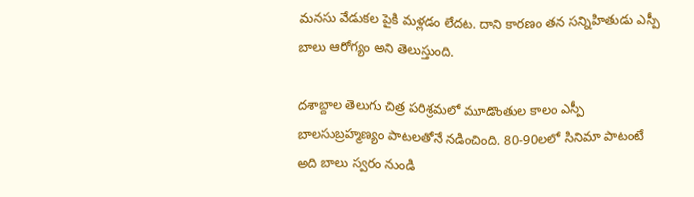మనసు వేడుకల పైకి మళ్లడం లేదట. దాని కారణం తన సన్నిహితుడు ఎస్పీ బాలు ఆరోగ్యం అని తెలుస్తుంది.

దశాబ్దాల తెలుగు చిత్ర పరిశ్రమలో మూడొంతుల కాలం ఎస్పీ బాలసుబ్రహ్మణ్యం పాటలతోనే నడించింది. 80-90లలో సినిమా పాటంటే అది బాలు స్వరం నుండి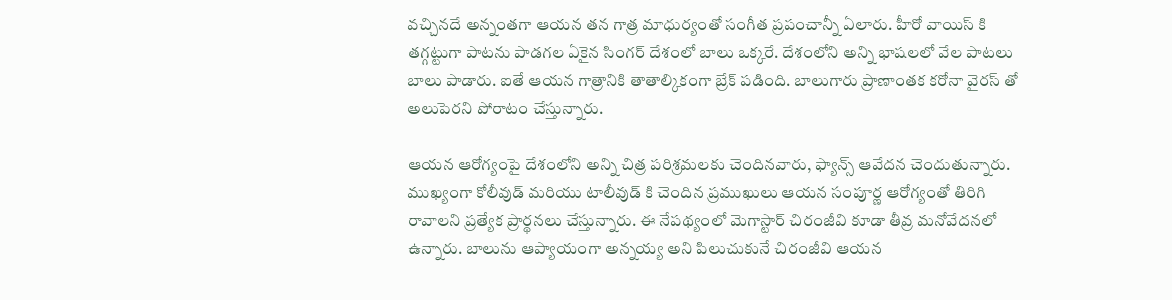వచ్చినదే అన్నంతగా ఆయన తన గాత్ర మాధుర్యంతో సంగీత ప్రపంచాన్నీ ఏలారు. హీరో వాయిస్ కి తగ్గట్టుగా పాటను పాడగల ఏకైన సింగర్ దేశంలో బాలు ఒక్కరే. దేశంలోని అన్ని భాషలలో వేల పాటలు బాలు పాడారు. ఐతే ఆయన గాత్రానికి తాతాల్కికంగా బ్రేక్ పడింది. బాలుగారు ప్రాణాంతక కరోనా వైరస్ తో అలుపెరని పోరాటం చేస్తున్నారు.

ఆయన ఆరోగ్యంపై దేశంలోని అన్ని చిత్ర పరిశ్రమలకు చెందినవారు, ఫ్యాన్స్ ఆవేదన చెందుతున్నారు. ముఖ్యంగా కోలీవుడ్ మరియు టాలీవుడ్ కి చెందిన ప్రముఖులు ఆయన సంపూర్ణ ఆరోగ్యంతో తిరిగి రావాలని ప్రత్యేక ప్రార్థనలు చేస్తున్నారు. ఈ నేపథ్యంలో మెగాస్టార్ చిరంజీవి కూడా తీవ్ర మనోవేదనలో ఉన్నారు. బాలును ఆప్యాయంగా అన్నయ్య అని పిలుచుకునే చిరంజీవి ఆయన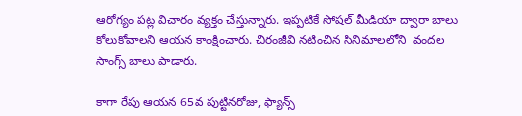ఆరోగ్యం పట్ల విచారం వ్యక్తం చేస్తున్నారు. ఇప్పటికే సోషల్ మీడియా ద్వారా బాలు కోలుకోవాలని ఆయన కాంక్షించారు. చిరంజీవి నటించిన సినిమాలలోని  వందల సాంగ్స్ బాలు పాడారు.

కాగా రేపు ఆయన 65వ పుట్టినరోజు, ఫ్యాన్స్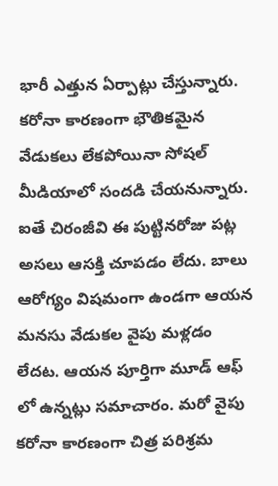భారీ ఎత్తున ఏర్పాట్లు చేస్తున్నారు. కరోనా కారణంగా భౌతికమైన వేడుకలు లేకపోయినా సోషల్ మీడియాలో సందడి చేయనున్నారు. ఐతే చిరంజీవి ఈ పుట్టినరోజు పట్ల అసలు ఆసక్తి చూపడం లేదు. బాలు ఆరోగ్యం విషమంగా ఉండగా ఆయన మనసు వేడుకల వైపు మళ్లడం లేదట. ఆయన పూర్తిగా మూడ్ ఆఫ్ లో ఉన్నట్లు సమాచారం. మరో వైపు కరోనా కారణంగా చిత్ర పరిశ్రమ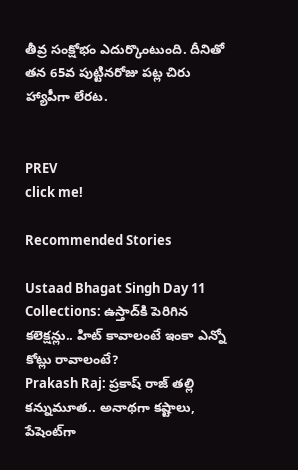తీవ్ర సంక్షోభం ఎదుర్కొంటుంది. దీనితో తన 65వ పుట్టినరోజు పట్ల చిరు హ్యాపీగా లేరట.


PREV
click me!

Recommended Stories

Ustaad Bhagat Singh Day 11 Collections: ఉస్తాద్‌కి పెరిగిన కలెక్షన్లు.. హిట్‌ కావాలంటే ఇంకా ఎన్నో కోట్లు రావాలంటే?
Prakash Raj: ప్రకాష్‌ రాజ్‌ తల్లి కన్నుమూత.. అనాథగా కష్టాలు, పేషెంట్‌గా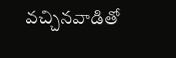వచ్చినవాడితో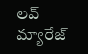లవ్‌ మ్యారేజ్‌